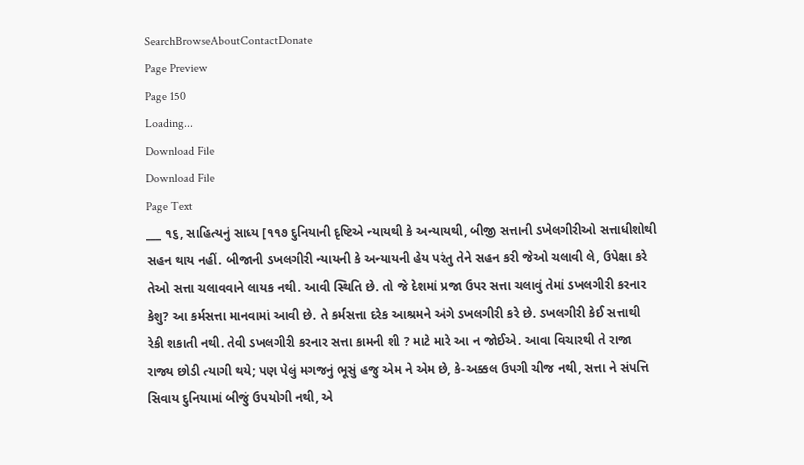SearchBrowseAboutContactDonate
Page Preview
Page 150
Loading...
Download File
Download File
Page Text
___ ૧૬, સાહિત્યનું સાધ્ય [૧૧૭ દુનિયાની દૃષ્ટિએ ન્યાયથી કે અન્યાયથી, બીજી સત્તાની ડખેલગીરીઓ સત્તાધીશોથી સહન થાય નહીં. બીજાની ડખલગીરી ન્યાયની કે અન્યાયની હેય પરંતુ તેને સહન કરી જેઓ ચલાવી લે, ઉપેક્ષા કરે તેઓ સત્તા ચલાવવાને લાયક નથી. આવી સ્થિતિ છે. તો જે દેશમાં પ્રજા ઉપર સત્તા ચલાવું તેમાં ડખલગીરી કરનાર કેશુ? આ કર્મસત્તા માનવામાં આવી છે. તે કર્મસત્તા દરેક આશ્રમને અંગે ડખલગીરી કરે છે. ડખલગીરી કેઈ સત્તાથી રેકી શકાતી નથી. તેવી ડખલગીરી કરનાર સત્તા કામની શી ? માટે મારે આ ન જોઈએ. આવા વિચારથી તે રાજા રાજ્ય છોડી ત્યાગી થયે; પણ પેલું મગજનું ભૂસું હજુ એમ ને એમ છે, કે-અક્કલ ઉપગી ચીજ નથી, સત્તા ને સંપત્તિ સિવાય દુનિયામાં બીજું ઉપયોગી નથી, એ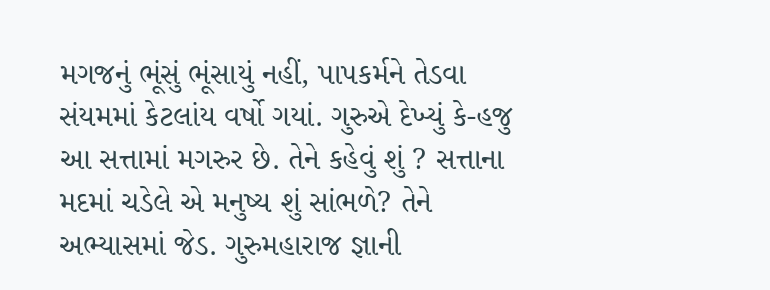મગજનું ભૂંસું ભૂંસાયું નહીં, પાપકર્મને તેડવા સંયમમાં કેટલાંય વર્ષો ગયાં. ગુરુએ દેખ્યું કે-હજુ આ સત્તામાં મગરુર છે. તેને કહેવું શું ? સત્તાના મદમાં ચડેલે એ મનુષ્ય શું સાંભળે? તેને અભ્યાસમાં જેડ. ગુરુમહારાજ જ્ઞાની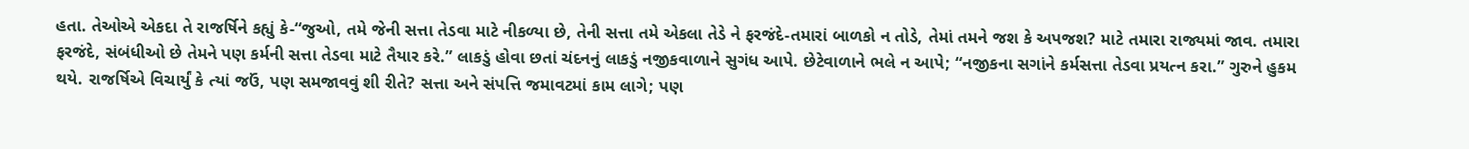હતા. તેઓએ એકદા તે રાજર્ષિને કહ્યું કે-“જુઓ, તમે જેની સત્તા તેડવા માટે નીકળ્યા છે, તેની સત્તા તમે એકલા તેડે ને ફરજંદે-તમારાં બાળકો ન તોડે, તેમાં તમને જશ કે અપજશ? માટે તમારા રાજ્યમાં જાવ. તમારા ફરજંદે, સંબંધીઓ છે તેમને પણ કર્મની સત્તા તેડવા માટે તૈયાર કરે.” લાકડું હોવા છતાં ચંદનનું લાકડું નજીકવાળાને સુગંધ આપે. છેટેવાળાને ભલે ન આપે; “નજીકના સગાંને કર્મસત્તા તેડવા પ્રયત્ન કરા.” ગુરુને હુકમ થયે. રાજર્ષિએ વિચાર્યું કે ત્યાં જઉં, પણ સમજાવવું શી રીતે? સત્તા અને સંપત્તિ જમાવટમાં કામ લાગે; પણ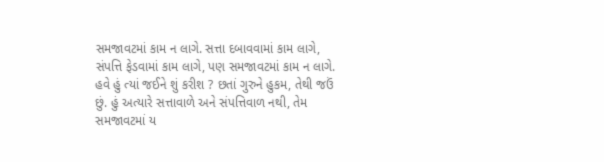સમજાવટમાં કામ ન લાગે. સત્તા દબાવવામાં કામ લાગે, સંપત્તિ ફેડવામાં કામ લાગે, પણ સમજાવટમાં કામ ન લાગે. હવે હું ત્યાં જઈને શું કરીશ ? છતાં ગુરુને હુકમ, તેથી જઉં છું. હું અત્યારે સત્તાવાળે અને સંપત્તિવાળ નથી, તેમ સમજાવટમાં ય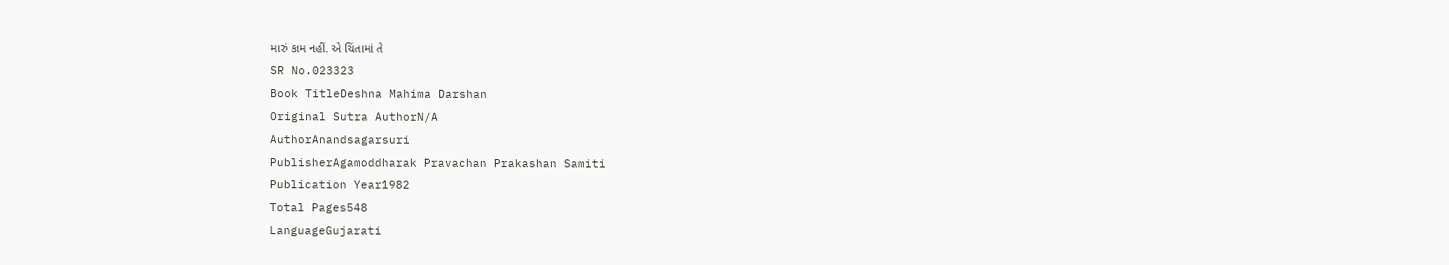મારું કામ નહીં. એ ચિંતામાં તે
SR No.023323
Book TitleDeshna Mahima Darshan
Original Sutra AuthorN/A
AuthorAnandsagarsuri
PublisherAgamoddharak Pravachan Prakashan Samiti
Publication Year1982
Total Pages548
LanguageGujarati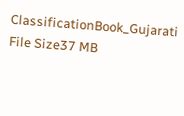ClassificationBook_Gujarati
File Size37 MB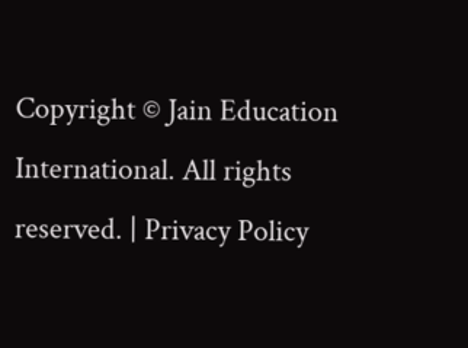Copyright © Jain Education International. All rights reserved. | Privacy Policy